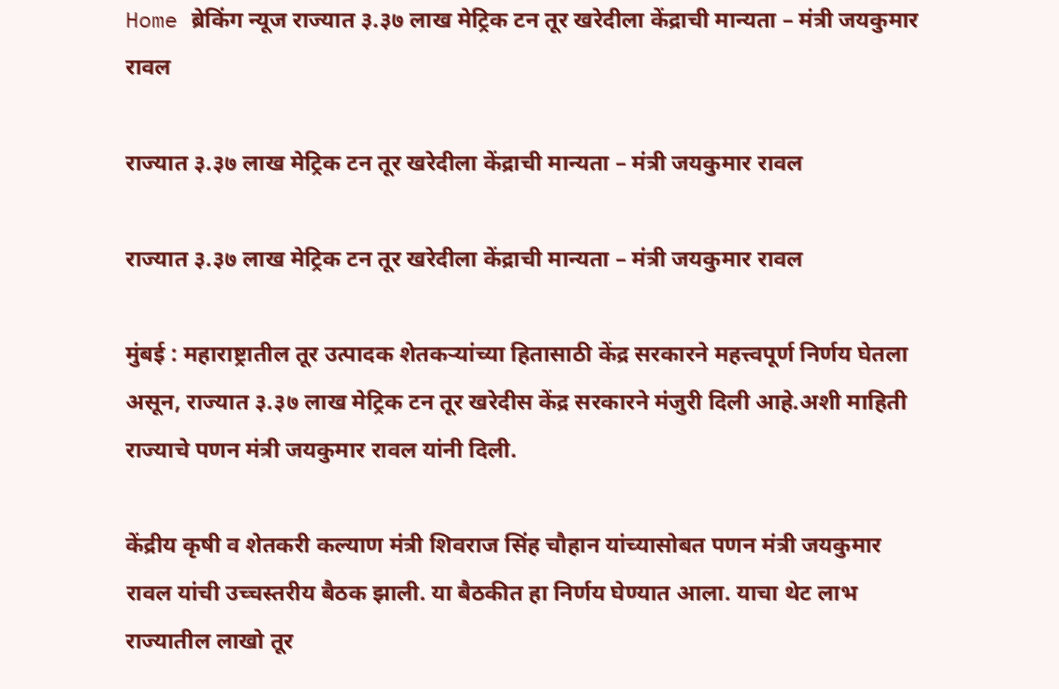Home ब्रेकिंग न्यूज राज्यात ३.३७ लाख मेट्रिक टन तूर खरेदीला केंद्राची मान्यता – मंत्री जयकुमार रावल

राज्यात ३.३७ लाख मेट्रिक टन तूर खरेदीला केंद्राची मान्यता – मंत्री जयकुमार रावल

राज्यात ३.३७ लाख मेट्रिक टन तूर खरेदीला केंद्राची मान्यता – मंत्री जयकुमार रावल

मुंबई : महाराष्ट्रातील तूर उत्पादक शेतकऱ्यांच्या हितासाठी केंद्र सरकारने महत्त्वपूर्ण निर्णय घेतला असून, राज्यात ३.३७ लाख मेट्रिक टन तूर खरेदीस केंद्र सरकारने मंजुरी दिली आहे.अशी माहिती राज्याचे पणन मंत्री जयकुमार रावल यांनी दिली.

केंद्रीय कृषी व शेतकरी कल्याण मंत्री शिवराज सिंह चौहान यांच्यासोबत पणन मंत्री जयकुमार रावल यांची उच्चस्तरीय बैठक झाली. या बैठकीत हा निर्णय घेण्यात आला. याचा थेट लाभ राज्यातील लाखो तूर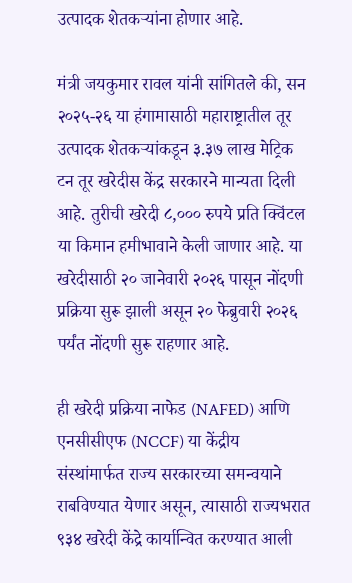उत्पादक शेतकऱ्यांना होणार आहे.

मंत्री जयकुमार रावल यांनी सांगितले की, सन २०२५-२६ या हंगामासाठी महाराष्ट्रातील तूर उत्पादक शेतकऱ्यांकडून ३.३७ लाख मेट्रिक टन तूर खरेदीस केंद्र सरकारने मान्यता दिली आहे. तुरीची खरेदी ८,००० रुपये प्रति क्विंटल या किमान हमीभावाने केली जाणार आहे. या खरेदीसाठी २० जानेवारी २०२६ पासून नोंदणी प्रक्रिया सुरू झाली असून २० फेब्रुवारी २०२६ पर्यंत नोंदणी सुरू राहणार आहे.

ही खरेदी प्रक्रिया नाफेड (NAFED) आणि एनसीसीएफ (NCCF) या केंद्रीय संस्थांमार्फत राज्य सरकारच्या समन्वयाने राबविण्यात येणार असून, त्यासाठी राज्यभरात ९३४ खरेदी केंद्रे कार्यान्वित करण्यात आली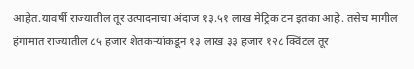आहेत.यावर्षी राज्यातील तूर उत्पादनाचा अंदाज १३.५१ लाख मेट्रिक टन इतका आहे. तसेच मागील हंगामात राज्यातील ८५ हजार शेतकऱ्यांकडून १३ लाख ३३ हजार १२८ क्विंटल तूर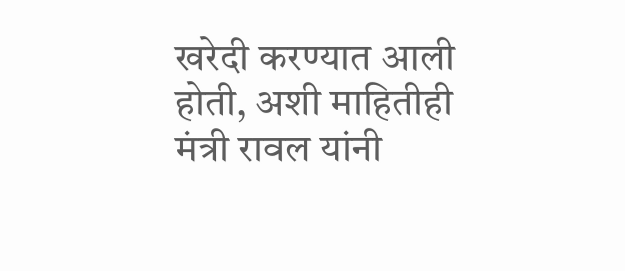खरेदी करण्यात आली होती, अशी माहितीही मंत्री रावल यांनी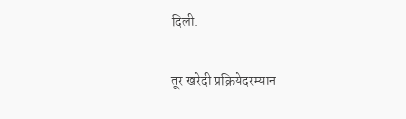दिली.

तूर खरेदी प्रक्रियेदरम्यान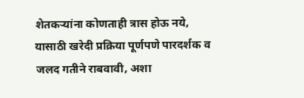शेतकऱ्यांना कोणताही त्रास होऊ नये, यासाठी खरेदी प्रक्रिया पूर्णपणे पारदर्शक व जलद गतीने राबवावी, अशा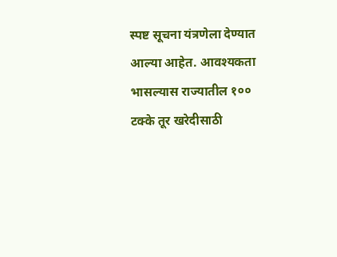स्पष्ट सूचना यंत्रणेला देण्यात आल्या आहेत. आवश्यकता भासल्यास राज्यातील १०० टक्के तूर खरेदीसाठी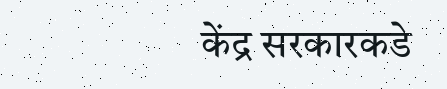केंद्र सरकारकडे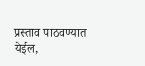प्रस्ताव पाठवण्यात येईल,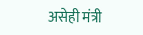असेही मंत्री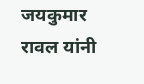जयकुमार रावल यांनी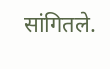सांगितले.